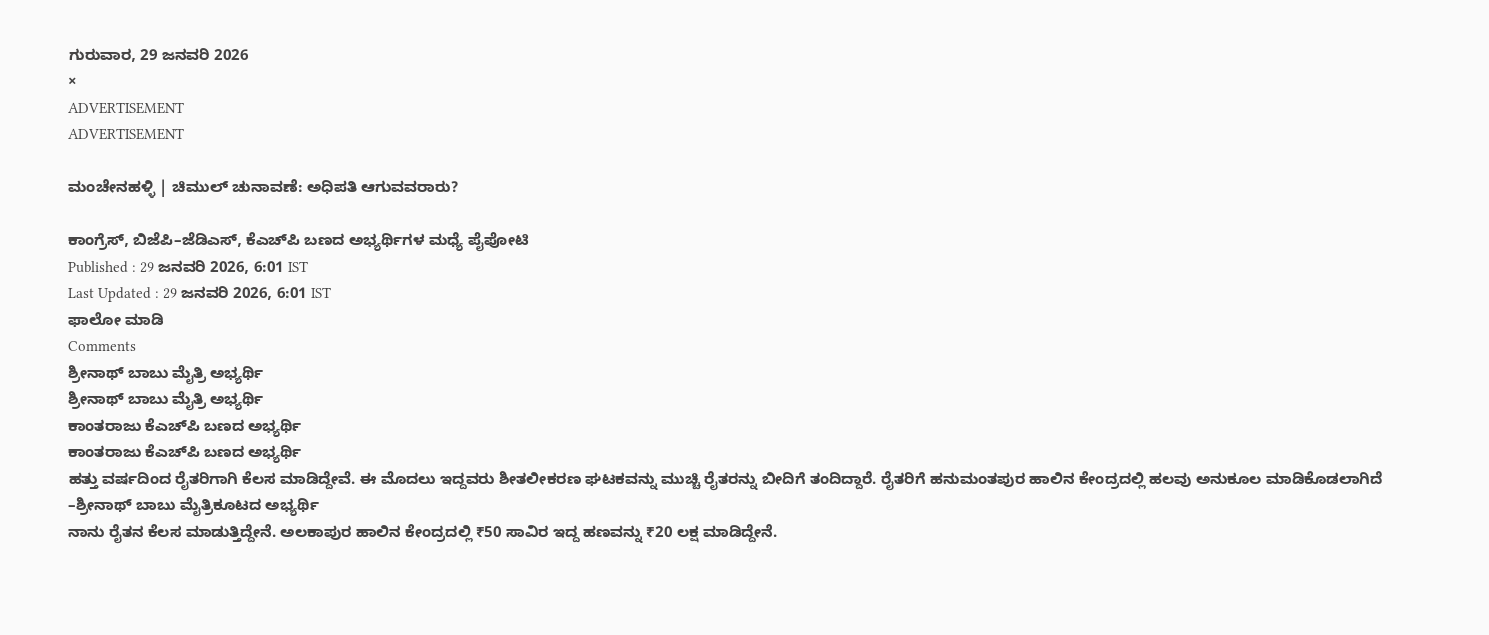ಗುರುವಾರ, 29 ಜನವರಿ 2026
×
ADVERTISEMENT
ADVERTISEMENT

ಮಂಚೇನಹಳ್ಳಿ | ಚಿಮುಲ್ ಚುನಾವಣೆ: ಅಧಿಪತಿ ಆಗುವವರಾರು?

ಕಾಂಗ್ರೆಸ್, ಬಿಜೆಪಿ–ಜೆಡಿಎಸ್, ಕೆಎಚ್‌ಪಿ ಬಣದ ಅಭ್ಯರ್ಥಿಗಳ ಮಧ್ಯೆ ಪೈಪೋಟಿ
Published : 29 ಜನವರಿ 2026, 6:01 IST
Last Updated : 29 ಜನವರಿ 2026, 6:01 IST
ಫಾಲೋ ಮಾಡಿ
Comments
ಶ್ರೀನಾಥ್ ಬಾಬು ಮೈತ್ರಿ ಅಭ್ಯರ್ಥಿ
ಶ್ರೀನಾಥ್ ಬಾಬು ಮೈತ್ರಿ ಅಭ್ಯರ್ಥಿ
ಕಾಂತರಾಜು ಕೆಎಚ್‌ಪಿ ಬಣದ ಅಭ್ಯರ್ಥಿ
ಕಾಂತರಾಜು ಕೆಎಚ್‌ಪಿ ಬಣದ ಅಭ್ಯರ್ಥಿ
ಹತ್ತು ವರ್ಷದಿಂದ ರೈತರಿಗಾಗಿ ಕೆಲಸ ಮಾಡಿದ್ದೇವೆ. ಈ ಮೊದಲು ಇದ್ದವರು ಶೀತಲೀಕರಣ ಘಟಕವನ್ನು ಮುಚ್ಚಿ ರೈತರನ್ನು ಬೀದಿಗೆ ತಂದಿದ್ದಾರೆ. ರೈತರಿಗೆ ಹನುಮಂತಪುರ ಹಾಲಿನ ಕೇಂದ್ರದಲ್ಲಿ ಹಲವು ಅನುಕೂಲ ಮಾಡಿಕೊಡಲಾಗಿದೆ
–ಶ್ರೀನಾಥ್ ಬಾಬು ಮೈತ್ರಿಕೂಟದ ಅಭ್ಯರ್ಥಿ
ನಾನು ರೈತನ ಕೆಲಸ ಮಾಡುತ್ತಿದ್ದೇನೆ. ಅಲಕಾಪುರ ಹಾಲಿನ ಕೇಂದ್ರದಲ್ಲಿ ₹50 ಸಾವಿರ ಇದ್ದ ಹಣವನ್ನು ₹20 ಲಕ್ಷ ಮಾಡಿದ್ದೇನೆ.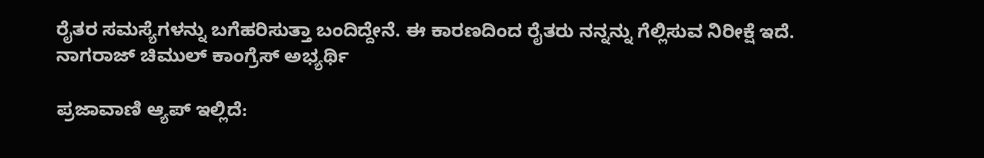ರೈತರ ಸಮಸ್ಯೆಗಳನ್ನು ಬಗೆಹರಿಸುತ್ತಾ ಬಂದಿದ್ದೇನೆ. ಈ ಕಾರಣದಿಂದ ರೈತರು ನನ್ನನ್ನು ಗೆಲ್ಲಿಸುವ ನಿರೀಕ್ಷೆ ಇದೆ.
ನಾಗರಾಜ್ ಚಿಮುಲ್ ಕಾಂಗ್ರೆಸ್ ಅಭ್ಯರ್ಥಿ

ಪ್ರಜಾವಾಣಿ ಆ್ಯಪ್ ಇಲ್ಲಿದೆ: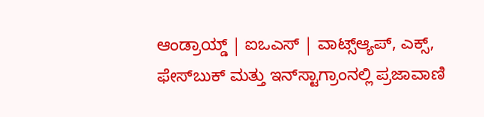ಆಂಡ್ರಾಯ್ಡ್ | ಐಒಎಸ್ | ವಾಟ್ಸ್ಆ್ಯಪ್, ಎಕ್ಸ್, ಫೇಸ್‌ಬುಕ್ ಮತ್ತು ಇನ್‌ಸ್ಟಾಗ್ರಾಂನಲ್ಲಿ ಪ್ರಜಾವಾಣಿ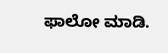ಫಾಲೋ ಮಾಡಿ.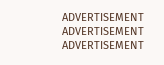ADVERTISEMENT
ADVERTISEMENT
ADVERTISEMENT